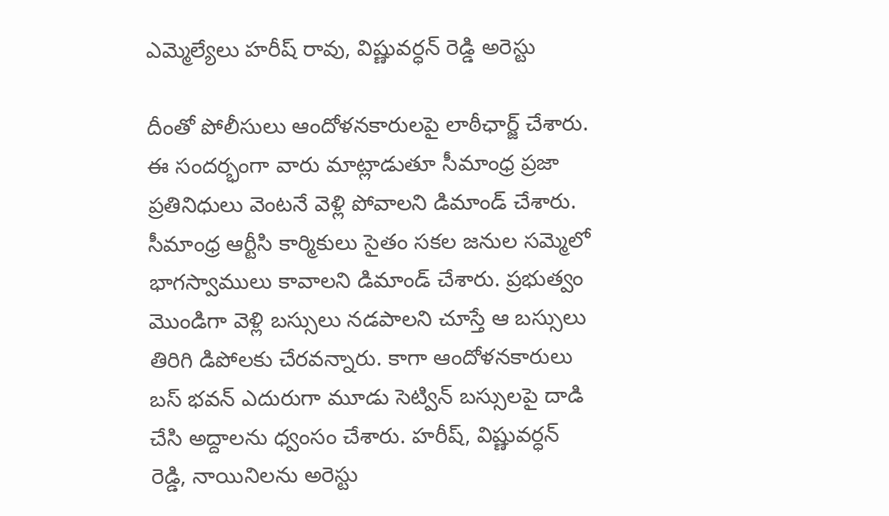ఎమ్మెల్యేలు హరీష్ రావు, విష్ణువర్ధన్ రెడ్డి అరెస్టు

దీంతో పోలీసులు ఆందోళనకారులపై లాఠీఛార్జ్ చేశారు. ఈ సందర్భంగా వారు మాట్లాడుతూ సీమాంధ్ర ప్రజా ప్రతినిధులు వెంటనే వెళ్లి పోవాలని డిమాండ్ చేశారు. సీమాంధ్ర ఆర్టీసి కార్మికులు సైతం సకల జనుల సమ్మెలో భాగస్వాములు కావాలని డిమాండ్ చేశారు. ప్రభుత్వం మొండిగా వెళ్లి బస్సులు నడపాలని చూస్తే ఆ బస్సులు తిరిగి డిపోలకు చేరవన్నారు. కాగా ఆందోళనకారులు బస్ భవన్ ఎదురుగా మూడు సెట్విన్ బస్సులపై దాడి చేసి అద్దాలను ధ్వంసం చేశారు. హరీష్, విష్ణువర్ధన్ రెడ్డి, నాయినిలను అరెస్టు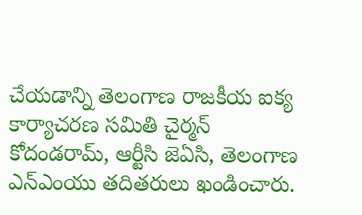చేయడాన్ని తెలంగాణ రాజకీయ ఐక్య కార్యాచరణ సమితి చైర్మన్ కోదండరామ్, ఆర్టీసి జెఏసి, తెలంగాణ ఎన్ఎంయు తదితరులు ఖండించారు.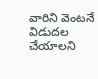వారిని వెంటనే విడుదల చేయాలని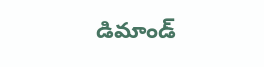డిమాండ్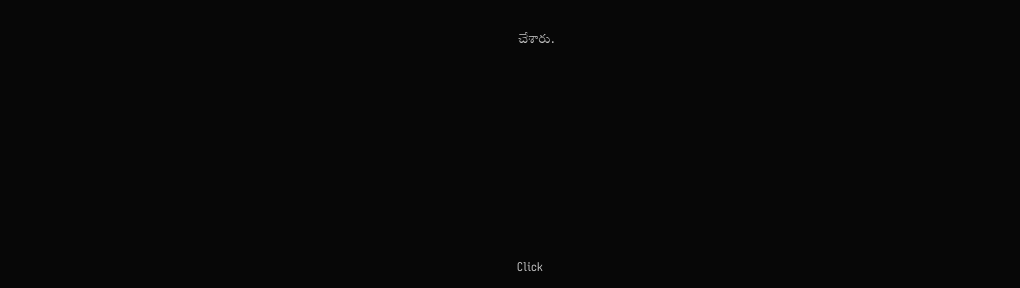చేశారు.












Click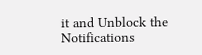it and Unblock the Notifications